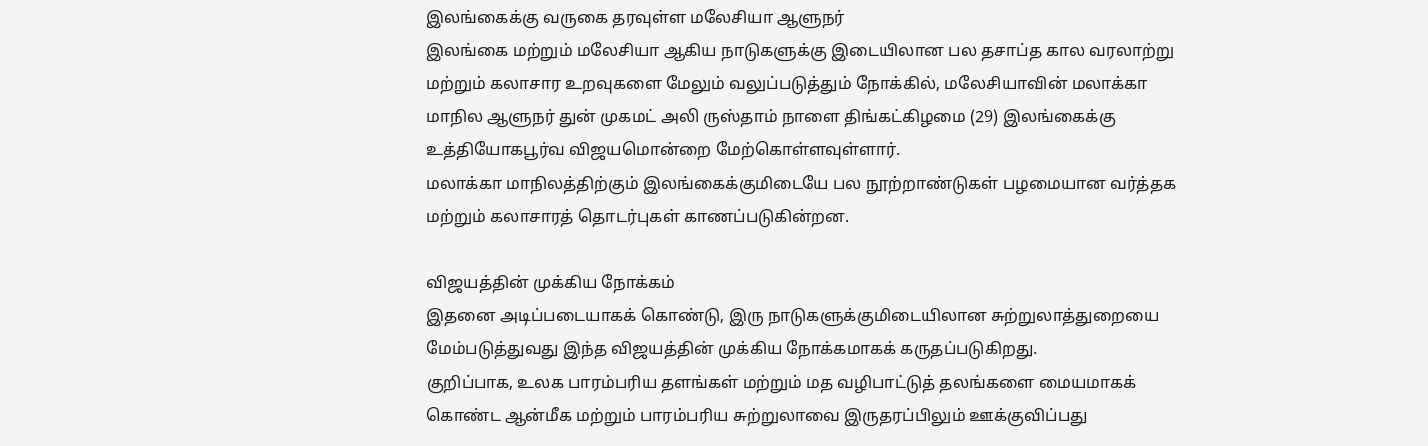இலங்கைக்கு வருகை தரவுள்ள மலேசியா ஆளுநர்
இலங்கை மற்றும் மலேசியா ஆகிய நாடுகளுக்கு இடையிலான பல தசாப்த கால வரலாற்று மற்றும் கலாசார உறவுகளை மேலும் வலுப்படுத்தும் நோக்கில், மலேசியாவின் மலாக்கா மாநில ஆளுநர் துன் முகமட் அலி ருஸ்தாம் நாளை திங்கட்கிழமை (29) இலங்கைக்கு உத்தியோகபூர்வ விஜயமொன்றை மேற்கொள்ளவுள்ளார்.
மலாக்கா மாநிலத்திற்கும் இலங்கைக்குமிடையே பல நூற்றாண்டுகள் பழமையான வர்த்தக மற்றும் கலாசாரத் தொடர்புகள் காணப்படுகின்றன.

விஜயத்தின் முக்கிய நோக்கம்
இதனை அடிப்படையாகக் கொண்டு, இரு நாடுகளுக்குமிடையிலான சுற்றுலாத்துறையை மேம்படுத்துவது இந்த விஜயத்தின் முக்கிய நோக்கமாகக் கருதப்படுகிறது.
குறிப்பாக, உலக பாரம்பரிய தளங்கள் மற்றும் மத வழிபாட்டுத் தலங்களை மையமாகக் கொண்ட ஆன்மீக மற்றும் பாரம்பரிய சுற்றுலாவை இருதரப்பிலும் ஊக்குவிப்பது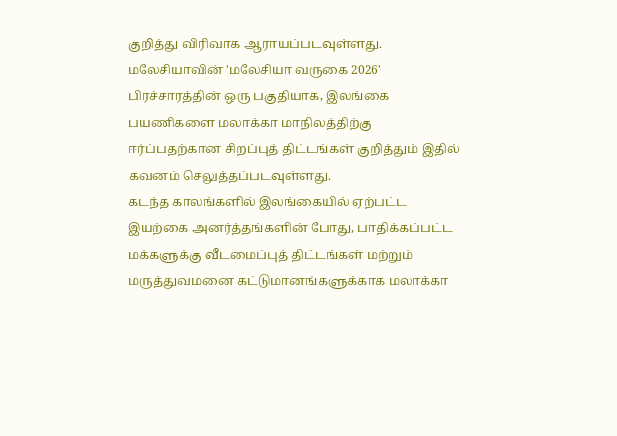குறித்து விரிவாக ஆராயப்படவுள்ளது.
மலேசியாவின் 'மலேசியா வருகை 2026' பிரச்சாரத்தின் ஒரு பகுதியாக, இலங்கை பயணிகளை மலாக்கா மாநிலத்திற்கு ஈர்ப்பதற்கான சிறப்புத் திட்டங்கள் குறித்தும் இதில் கவனம் செலுத்தப்படவுள்ளது.
கடந்த காலங்களில் இலங்கையில் ஏற்பட்ட இயற்கை அனர்த்தங்களின் போது, பாதிக்கப்பட்ட மக்களுக்கு வீடமைப்புத் திட்டங்கள் மற்றும் மருத்துவமனை கட்டுமானங்களுக்காக மலாக்கா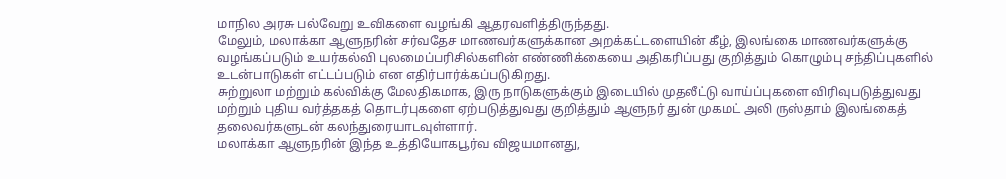மாநில அரசு பல்வேறு உவிகளை வழங்கி ஆதரவளித்திருந்தது.
மேலும், மலாக்கா ஆளுநரின் சர்வதேச மாணவர்களுக்கான அறக்கட்டளையின் கீழ், இலங்கை மாணவர்களுக்கு வழங்கப்படும் உயர்கல்வி புலமைப்பரிசில்களின் எண்ணிக்கையை அதிகரிப்பது குறித்தும் கொழும்பு சந்திப்புகளில் உடன்பாடுகள் எட்டப்படும் என எதிர்பார்க்கப்படுகிறது.
சுற்றுலா மற்றும் கல்விக்கு மேலதிகமாக, இரு நாடுகளுக்கும் இடையில் முதலீட்டு வாய்ப்புகளை விரிவுபடுத்துவது மற்றும் புதிய வர்த்தகத் தொடர்புகளை ஏற்படுத்துவது குறித்தும் ஆளுநர் துன் முகமட் அலி ருஸ்தாம் இலங்கைத் தலைவர்களுடன் கலந்துரையாடவுள்ளார்.
மலாக்கா ஆளுநரின் இந்த உத்தியோகபூர்வ விஜயமானது,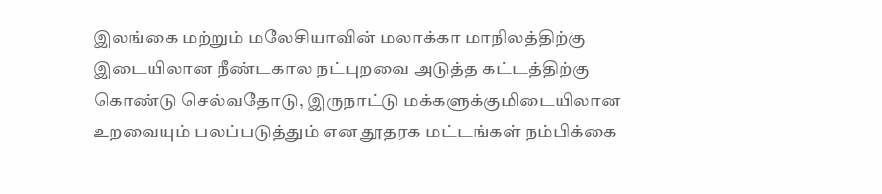இலங்கை மற்றும் மலேசியாவின் மலாக்கா மாநிலத்திற்கு இடையிலான நீண்டகால நட்புறவை அடுத்த கட்டத்திற்கு கொண்டு செல்வதோடு, இருநாட்டு மக்களுக்குமிடையிலான உறவையும் பலப்படுத்தும் என தூதரக மட்டங்கள் நம்பிக்கை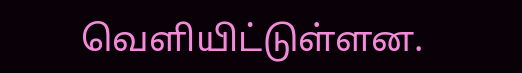வெளியிட்டுள்ளன.